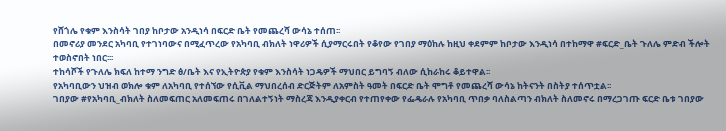የሸጎሌ የቁም እንስሳት ገበያ ከቦታው አንዲነሳ በፍርድ ቤት የመጨረሻ ውሳኔ ተሰጠ፡፡
በመኖሪያ መንደር አካባቢ የተገነባውና በሚፈጥረው የአካባቢ ብክለት ነዋሪዎች ሲያማርሩበት የቆየው የገበያ ማዕከሉ ከዚህ ቀደምም ከቦታው እንዲነሳ በተከማዋ #ፍርድ_ቤት ጉለሌ ምድብ ችሎት ተወስኖበት ነበር፡፡፡
ተከሳሾች የጉለሌ ክፍለ ከተማ ንግድ ፅ/ቤት እና የኢትዮጵያ የቁም እንስሳት ነጋዴዎች ማህበር ይግባኝ ብለው ሲከራከሩ ቆይተዋል፡፡
የአካባቢውን ህዝብ ወክሎ ቁም ለአካባቢ የተሰኘው የሲቪል ማህበረሰብ ድርጅትም ለአምስት ዓመት በፍርድ ቤት ሞግቶ የመጨረሻ ውሳኔ ከትናንት በስትያ ተሰጥቷል፡፡
ገበያው #የአካባቢ_ብክለት ስለመፍጠር አለመፍጠሩ በገለልተኝነት ማስረጃ እንዲያቀርብ የተጠየቀው የፌዴራሉ የአካባቢ ጥበቃ ባለስልጣን ብክለት ስለመኖሩ በማረጋገጡ ፍርድ ቤቱ ገበያው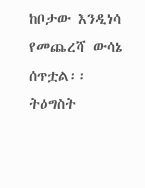ከቦታው እንዲነሳ የመጨረሻ ውሳኔ ሰጥቷል፡፡
ትዕግስት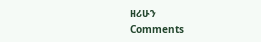ዘሪሁን
Comments